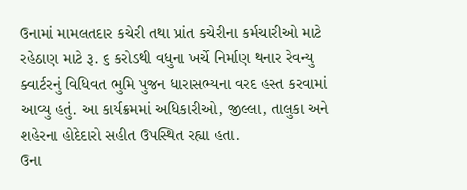ઉનામાં મામલતદાર કચેરી તથા પ્રાંત કચેરીના કર્મચારીઓ માટે રહેઠાણ માટે રૂ. ૬ કરોડથી વધુના ખર્ચે નિર્માણ થનાર રેવન્યુ
ક્વાર્ટરનું વિધિવત ભુમિ પુજન ધારાસભ્યના વરદ હસ્ત કરવામાં આવ્યુ હતું. આ કાર્યક્રમમાં અધિકારીઓ, જીલ્લા, તાલુકા અને
શહેરના હોદેદારો સહીત ઉપસ્થિત રહ્યા હતા.
ઉના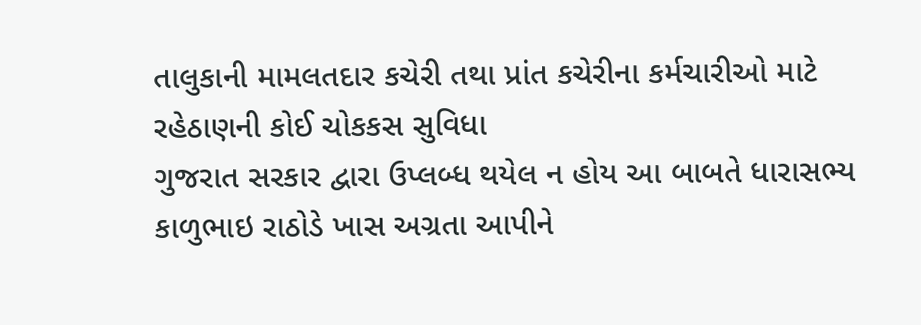તાલુકાની મામલતદાર કચેરી તથા પ્રાંત કચેરીના કર્મચારીઓ માટે રહેઠાણની કોઈ ચોકકસ સુવિધા
ગુજરાત સરકાર દ્વારા ઉપ્લબ્ધ થયેલ ન હોય આ બાબતે ધારાસભ્ય કાળુભાઇ રાઠોડે ખાસ અગ્રતા આપીને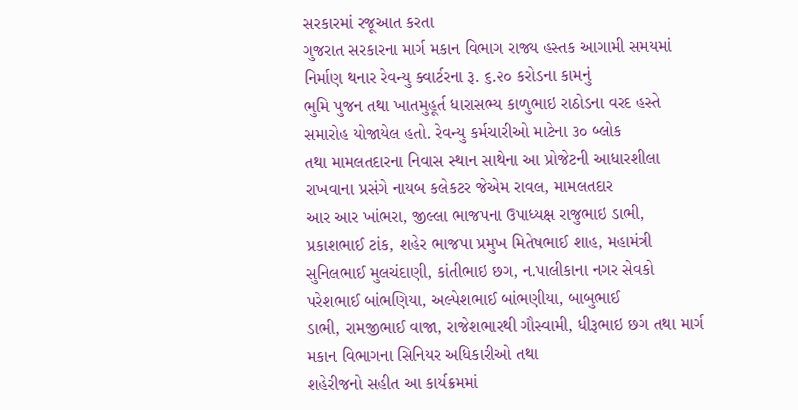સરકારમાં રજૂઆત કરતા
ગુજરાત સરકારના માર્ગ મકાન વિભાગ રાજ્ય હસ્તક આગામી સમયમાં નિર્માણ થનાર રેવન્યુ ક્વાર્ટરના રૂ. ૬.૨૦ કરોડના કામનું
ભુમિ પુજન તથા ખાતમુહૂર્ત ધારાસભ્ય કાળુભાઇ રાઠોડના વરદ હસ્તે સમારોહ યોજાયેલ હતો. રેવન્યુ કર્મચારીઓ માટેના ૩૦ બ્લોક
તથા મામલતદારના નિવાસ સ્થાન સાથેના આ પ્રોજેટની આધારશીલા રાખવાના પ્રસંગે નાયબ કલેકટર જેએમ રાવલ, મામલતદાર
આર આર ખાંભરા, જીલ્લા ભાજપના ઉપાધ્યક્ષ રાજુભાઇ ડાભી, પ્રકાશભાઈ ટાંક, શહેર ભાજપા પ્રમુખ મિતેષભાઈ શાહ, મહામંત્રી
સુનિલભાઈ મુલચંદાણી, કાંતીભાઇ છગ, ન.પાલીકાના નગર સેવકો પરેશભાઈ બાંભણિયા, અલ્પેશભાઈ બાંભણીયા, બાબુભાઈ
ડાભી, રામજીભાઈ વાજા, રાજેશભારથી ગૌસ્વામી, ધીરૂભાઇ છગ તથા માર્ગ મકાન વિભાગના સિનિયર અધિકારીઓ તથા
શહેરીજનો સહીત આ કાર્યક્રમમાં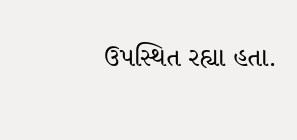ઉપસ્થિત રહ્યા હતા.